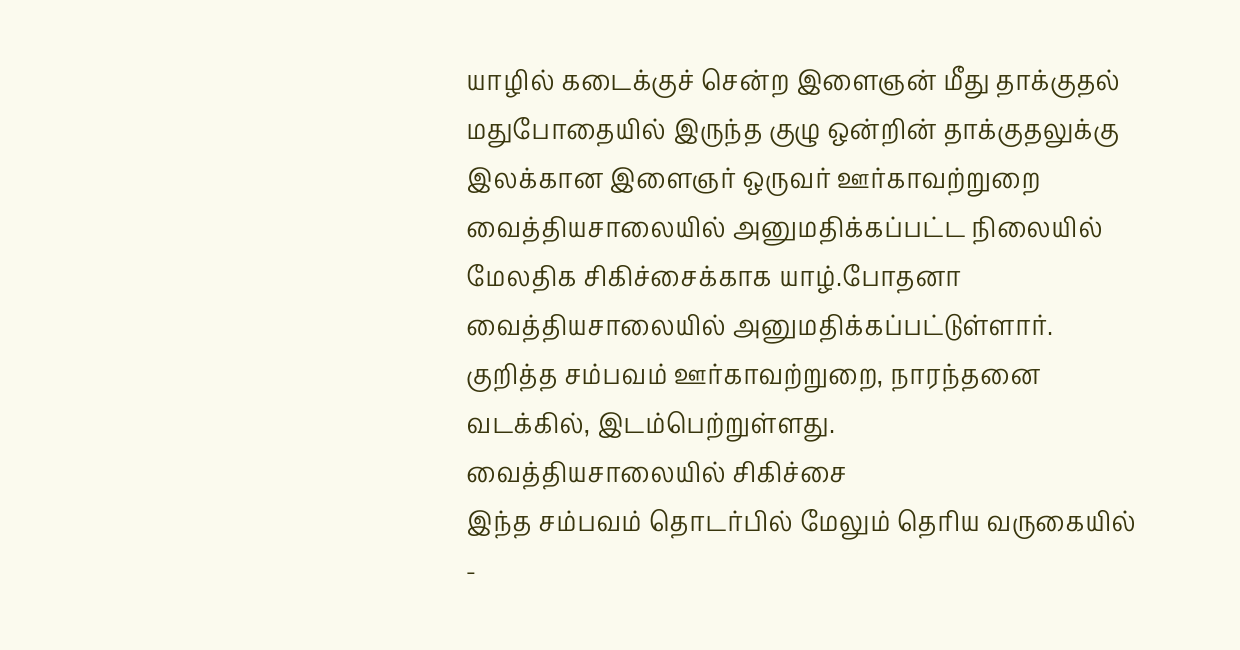யாழில் கடைக்குச் சென்ற இளைஞன் மீது தாக்குதல்
மதுபோதையில் இருந்த குழு ஒன்றின் தாக்குதலுக்கு இலக்கான இளைஞர் ஒருவர் ஊர்காவற்றுறை வைத்தியசாலையில் அனுமதிக்கப்பட்ட நிலையில் மேலதிக சிகிச்சைக்காக யாழ்.போதனா வைத்தியசாலையில் அனுமதிக்கப்பட்டுள்ளார்.
குறித்த சம்பவம் ஊர்காவற்றுறை, நாரந்தனை வடக்கில், இடம்பெற்றுள்ளது.
வைத்தியசாலையில் சிகிச்சை
இந்த சம்பவம் தொடர்பில் மேலும் தெரிய வருகையில் -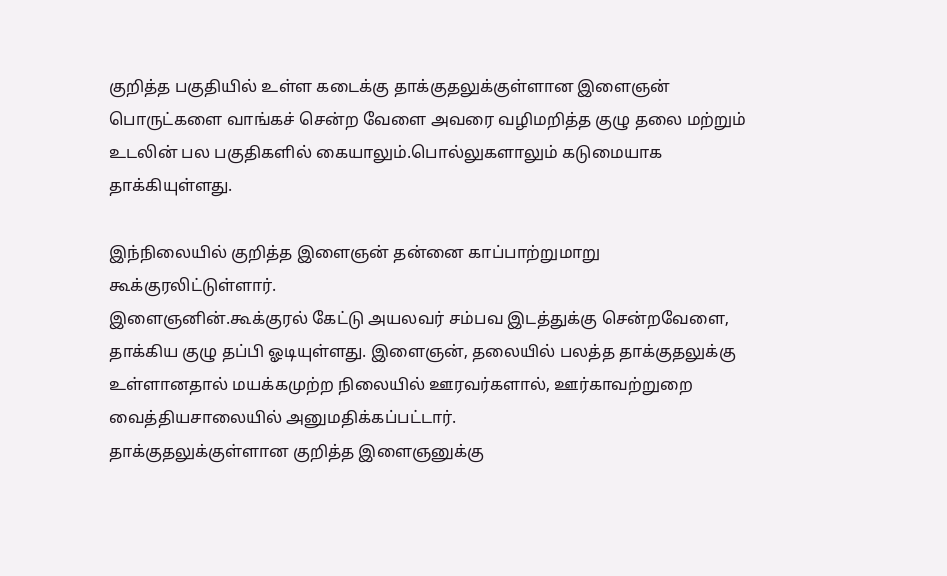குறித்த பகுதியில் உள்ள கடைக்கு தாக்குதலுக்குள்ளான இளைஞன் பொருட்களை வாங்கச் சென்ற வேளை அவரை வழிமறித்த குழு தலை மற்றும் உடலின் பல பகுதிகளில் கையாலும்.பொல்லுகளாலும் கடுமையாக தாக்கியுள்ளது.

இந்நிலையில் குறித்த இளைஞன் தன்னை காப்பாற்றுமாறு கூக்குரலிட்டுள்ளார்.
இளைஞனின்.கூக்குரல் கேட்டு அயலவர் சம்பவ இடத்துக்கு சென்றவேளை, தாக்கிய குழு தப்பி ஓடியுள்ளது. இளைஞன், தலையில் பலத்த தாக்குதலுக்கு உள்ளானதால் மயக்கமுற்ற நிலையில் ஊரவர்களால், ஊர்காவற்றுறை வைத்தியசாலையில் அனுமதிக்கப்பட்டார்.
தாக்குதலுக்குள்ளான குறித்த இளைஞனுக்கு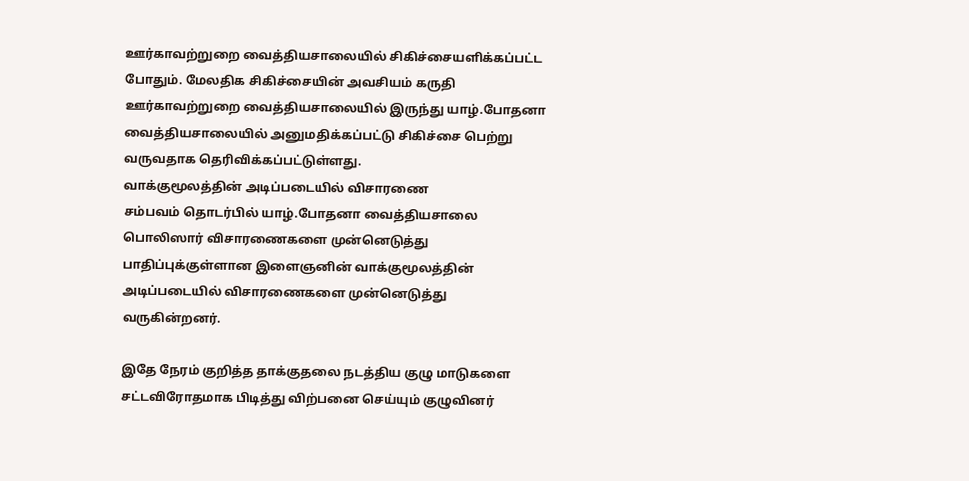ஊர்காவற்றுறை வைத்தியசாலையில் சிகிச்சையளிக்கப்பட்ட போதும். மேலதிக சிகிச்சையின் அவசியம் கருதி ஊர்காவற்றுறை வைத்தியசாலையில் இருந்து யாழ்.போதனா வைத்தியசாலையில் அனுமதிக்கப்பட்டு சிகிச்சை பெற்று வருவதாக தெரிவிக்கப்பட்டுள்ளது.
வாக்குமூலத்தின் அடிப்படையில் விசாரணை
சம்பவம் தொடர்பில் யாழ்.போதனா வைத்தியசாலை பொலிஸார் விசாரணைகளை முன்னெடுத்து பாதிப்புக்குள்ளான இளைஞனின் வாக்குமூலத்தின் அடிப்படையில் விசாரணைகளை முன்னெடுத்து வருகின்றனர்.

இதே நேரம் குறித்த தாக்குதலை நடத்திய குழு மாடுகளை சட்டவிரோதமாக பிடித்து விற்பனை செய்யும் குழுவினர்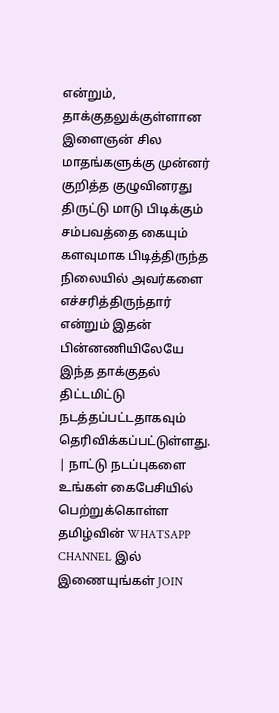என்றும், தாக்குதலுக்குள்ளான இளைஞன் சில மாதங்களுக்கு முன்னர் குறித்த குழுவினரது திருட்டு மாடு பிடிக்கும் சம்பவத்தை கையும் களவுமாக பிடித்திருந்த நிலையில் அவர்களை எச்சரித்திருந்தார் என்றும் இதன் பின்னணியிலேயே இந்த தாக்குதல் திட்டமிட்டு நடத்தப்பட்டதாகவும் தெரிவிக்கப்பட்டுள்ளது.
| நாட்டு நடப்புகளை உங்கள் கைபேசியில் பெற்றுக்கொள்ள தமிழ்வின் WHATSAPP CHANNEL இல் இணையுங்கள் JOIN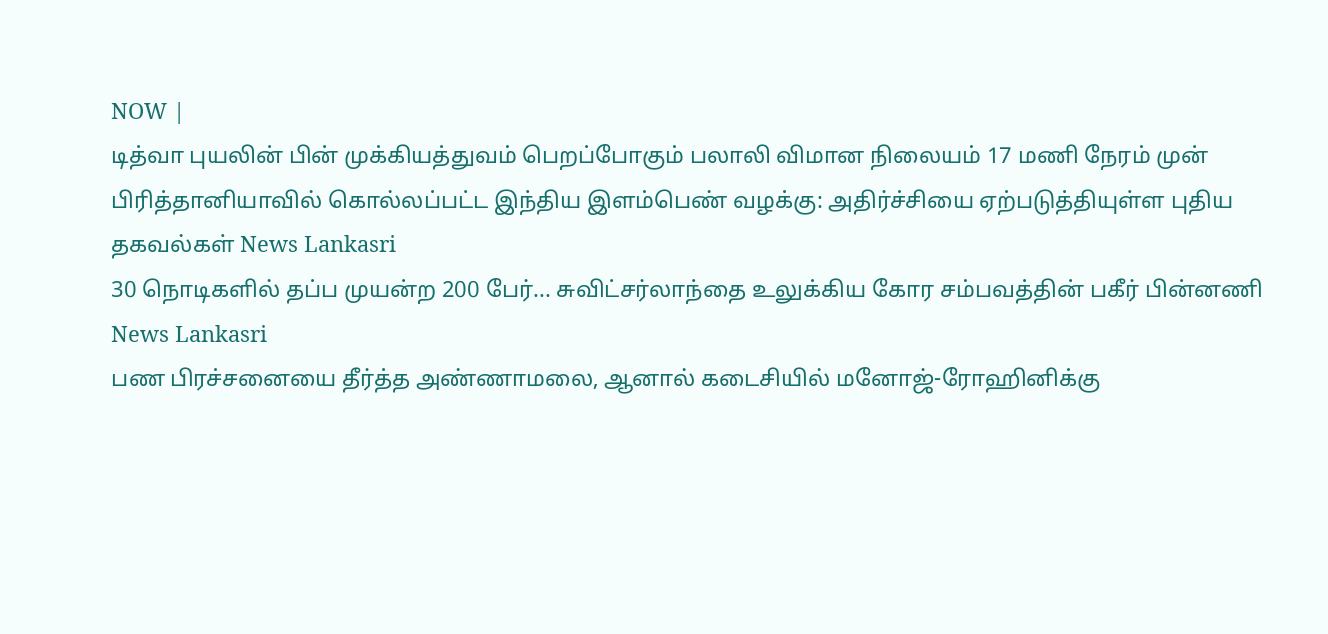NOW |
டித்வா புயலின் பின் முக்கியத்துவம் பெறப்போகும் பலாலி விமான நிலையம் 17 மணி நேரம் முன்
பிரித்தானியாவில் கொல்லப்பட்ட இந்திய இளம்பெண் வழக்கு: அதிர்ச்சியை ஏற்படுத்தியுள்ள புதிய தகவல்கள் News Lankasri
30 நொடிகளில் தப்ப முயன்ற 200 பேர்... சுவிட்சர்லாந்தை உலுக்கிய கோர சம்பவத்தின் பகீர் பின்னணி News Lankasri
பண பிரச்சனையை தீர்த்த அண்ணாமலை, ஆனால் கடைசியில் மனோஜ்-ரோஹினிக்கு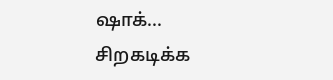ஷாக்... சிறகடிக்க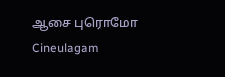ஆசை புரொமோ Cineulagam